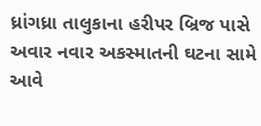ધ્રાંગધ્રા તાલુકાના હરીપર બ્રિજ પાસે અવાર નવાર અકસ્માતની ઘટના સામે આવે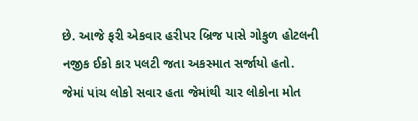છે. આજે ફરી એકવાર હરીપર બ્રિજ પાસે ગોકુળ હોટલની નજીક ઈકો કાર પલટી જતા અકસ્માત સર્જાયો હતો. જેમાં પાંચ લોકો સવાર હતા જેમાંથી ચાર લોકોના મોત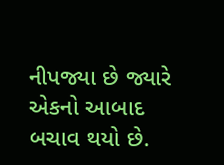નીપજ્યા છે જ્યારે એકનો આબાદ બચાવ થયો છે.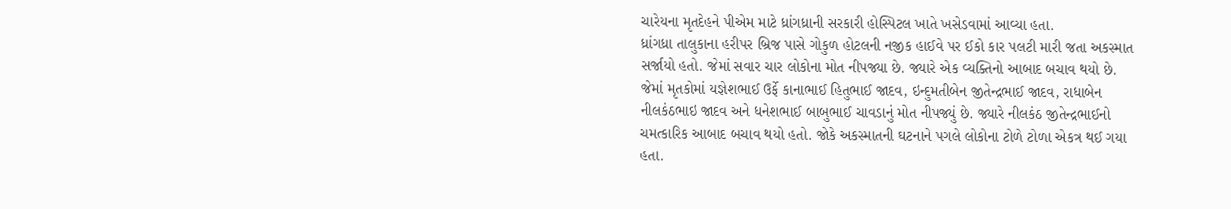ચારેયના મૃતદેહને પીએમ માટે ધ્રાંગધ્રાની સરકારી હોસ્પિટલ ખાતે ખસેડવામાં આવ્યા હતા.
ધ્રાંગધ્રા તાલુકાના હરીપર બ્રિજ પાસે ગોકુળ હોટલની નજીક હાઈવે પર ઈકો કાર પલટી મારી જતા અકસ્માત સર્જાયો હતો. જેમાં સવાર ચાર લોકોના મોત નીપજ્યા છે. જ્યારે એક વ્યક્તિનો આબાદ બચાવ થયો છે. જેમાં મૃતકોમાં યજ્ઞેશભાઈ ઉર્ફે કાનાભાઈ હિતુભાઈ જાદવ, ઇન્દુમતીબેન જીતેન્દ્રભાઈ જાદવ, રાધાબેન નીલકંઠભાઇ જાદવ અને ધનેશભાઈ બાબુભાઈ ચાવડાનું મોત નીપજ્યું છે. જ્યારે નીલકંઠ જીતેન્દ્રભાઈનો ચમત્કારિક આબાદ બચાવ થયો હતો. જોકે અકસ્માતની ઘટનાને પગલે લોકોના ટોળે ટોળા એકત્ર થઈ ગયા હતા.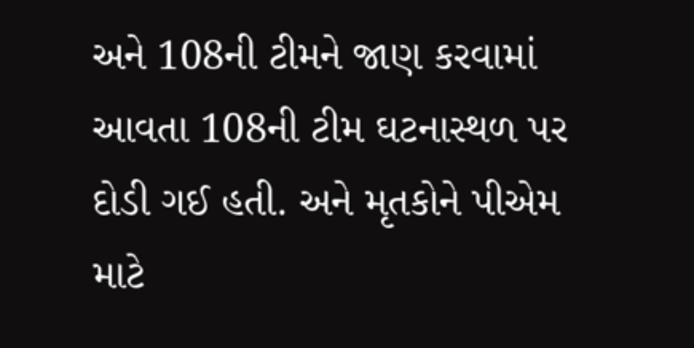અને 108ની ટીમને જાણ કરવામાં આવતા 108ની ટીમ ઘટનાસ્થળ પર દોડી ગઈ હતી. અને મૃતકોને પીએમ માટે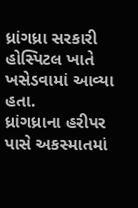ધ્રાંગધ્રા સરકારી હોસ્પિટલ ખાતે ખસેડવામાં આવ્યા હતા.
ધ્રાંગધ્રાના હરીપર પાસે અકસ્માતમાં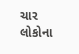ચાર લોકોના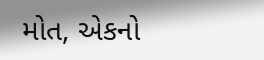મોત, એકનો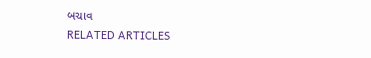બચાવ
RELATED ARTICLES